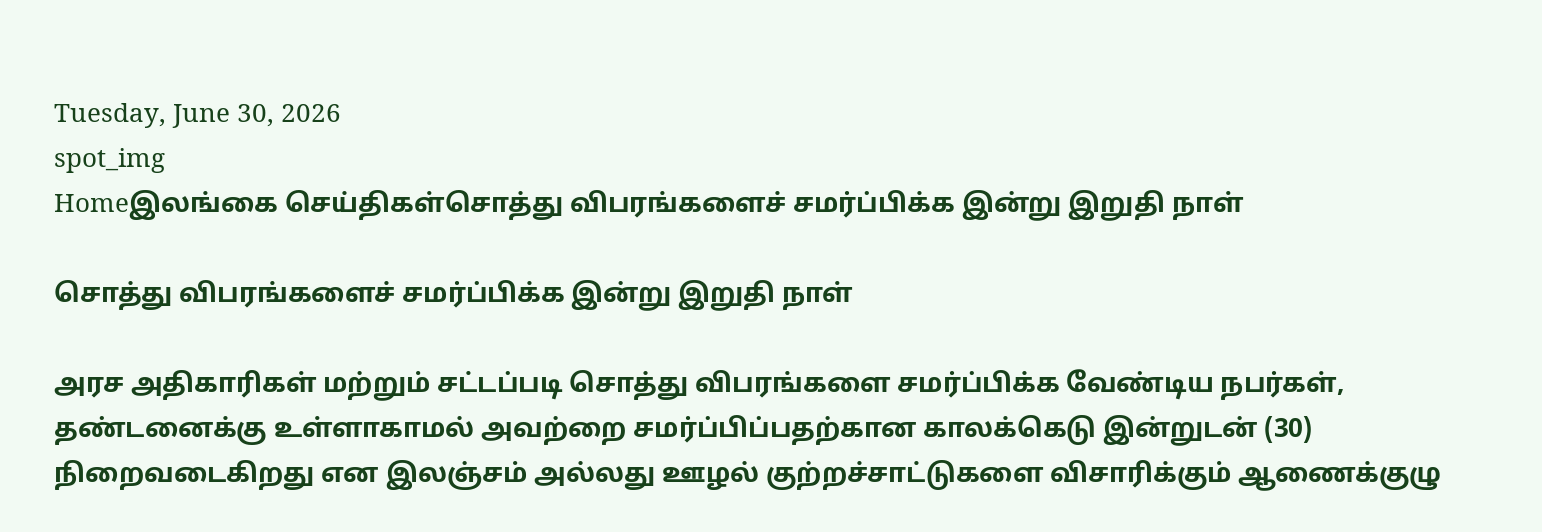Tuesday, June 30, 2026
spot_img
Homeஇலங்கை செய்திகள்சொத்து விபரங்களைச் சமர்ப்பிக்க இன்று இறுதி நாள்

சொத்து விபரங்களைச் சமர்ப்பிக்க இன்று இறுதி நாள்

அரச அதிகாரிகள் மற்றும் சட்டப்படி சொத்து விபரங்களை சமர்ப்பிக்க வேண்டிய நபர்கள், தண்டனைக்கு உள்ளாகாமல் அவற்றை சமர்ப்பிப்பதற்கான காலக்கெடு இன்றுடன் (30) நிறைவடைகிறது என இலஞ்சம் அல்லது ஊழல் குற்றச்சாட்டுகளை விசாரிக்கும் ஆணைக்குழு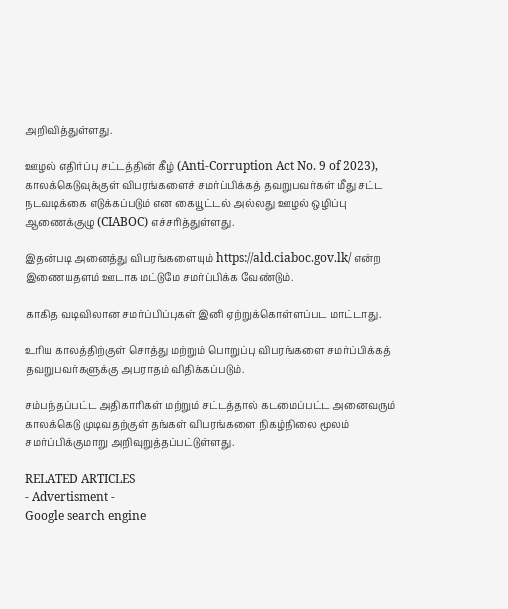அறிவித்துள்ளது.

ஊழல் எதிர்ப்பு சட்டத்தின் கீழ் (Anti-Corruption Act No. 9 of 2023), காலக்கெடுவுக்குள் விபரங்களைச் சமர்ப்பிக்கத் தவறுபவர்கள் மீது சட்ட நடவடிக்கை எடுக்கப்படும் என கையூட்டல் அல்லது ஊழல் ஒழிப்பு ஆணைக்குழு (CIABOC) எச்சரித்துள்ளது.

இதன்படி அனைத்து விபரங்களையும் https://ald.ciaboc.gov.lk/ என்ற இணையதளம் ஊடாக மட்டுமே சமர்ப்பிக்க வேண்டும்.

காகித வடிவிலான சமர்ப்பிப்புகள் இனி ஏற்றுக்கொள்ளப்பட மாட்டாது.

உரிய காலத்திற்குள் சொத்து மற்றும் பொறுப்பு விபரங்களை சமர்ப்பிக்கத் தவறுபவர்களுக்கு அபராதம் விதிக்கப்படும்.

சம்பந்தப்பட்ட அதிகாரிகள் மற்றும் சட்டத்தால் கடமைப்பட்ட அனைவரும் காலக்கெடு முடிவதற்குள் தங்கள் விபரங்களை நிகழ்நிலை மூலம் சமர்ப்பிக்குமாறு அறிவுறுத்தப்பட்டுள்ளது.

RELATED ARTICLES
- Advertisment -
Google search engine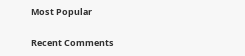Most Popular

Recent Comments